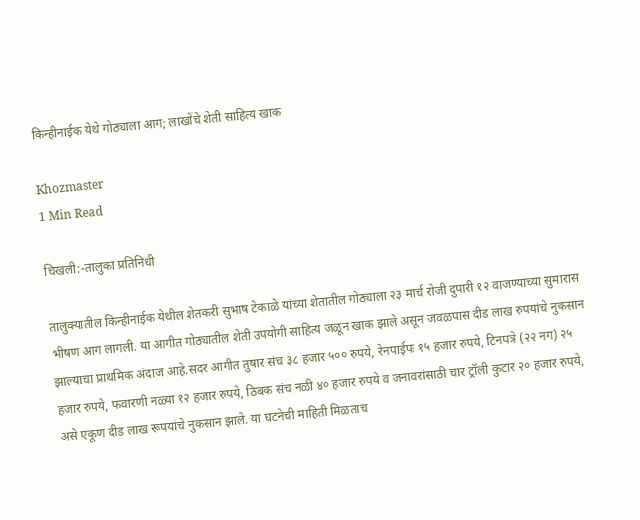किन्हीनाईक येथे गोठ्याला आग; लाखोंचे शेती साहित्य खाक

Khozmaster
1 Min Read

चिखली:-तालुका प्रतिनिधी

तालुक्यातील किन्हीनाईक येथील शेतकरी सुभाष टेकाळे यांच्या शेतातील गोठ्याला २३ मार्च रोजी दुपारी १२ वाजण्याच्या सुमारास भीषण आग लागली. या आगीत गोठ्यातील शेती उपयोगी साहित्य जळून खाक झाले असून जवळपास दीड लाख रुपयांचे नुकसान झाल्याचा प्राथमिक अंदाज आहे.सदर आगीत तुषार संच ३८ हजार ५०० रुपये, रेनपाईपः १५ हजार रुपये, टिनपत्रे (२२ नग) २५ हजार रुपये, फवारणी नळ्या १२ हजार रुपये, ठिबक संच नळी ४० हजार रुपये व जनावरांसाठी चार ट्रॉली कुटार २० हजार रुपये, असे एकूण दीड लाख रूपयांचे नुकसान झाले. या घटनेची माहिती मिळताच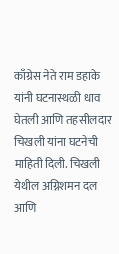काँग्रेस नेते राम डहाके यांनी घटनास्थळी धाव घेतली आणि तहसीलदार चिखली यांना घटनेची माहिती दिली. चिखली येथील अग्निशमन दल आणि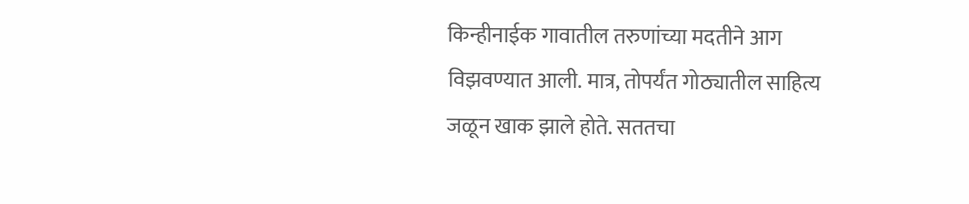किन्हीनाईक गावातील तरुणांच्या मदतीने आग विझवण्यात आली. मात्र, तोपर्यंत गोठ्यातील साहित्य जळून खाक झाले होते. सततचा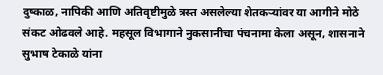दुष्काळ, नापिकी आणि अतिवृष्टीमुळे त्रस्त असलेल्या शेतकऱ्यांवर या आगीने मोठे संकट ओढवले आहे. महसूल विभागाने नुकसानीचा पंचनामा केला असून, शासनाने सुभाष टेकाळे यांना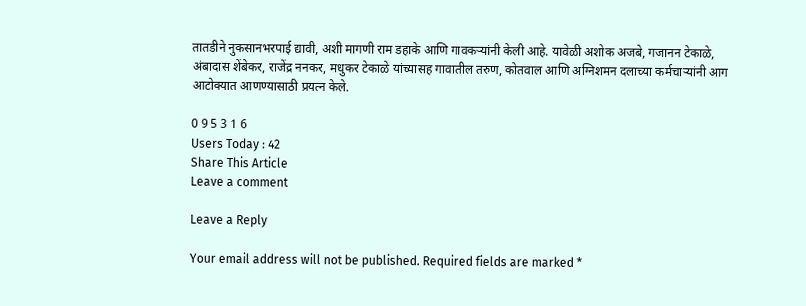तातडीने नुकसानभरपाई द्यावी, अशी मागणी राम डहाके आणि गावकऱ्यांनी केली आहे. यावेळी अशोक अजबे, गजानन टेकाळे, अंबादास शेंबेकर, राजेंद्र ननकर, मधुकर टेकाळे यांच्यासह गावातील तरुण, कोतवाल आणि अग्निशमन दलाच्या कर्मचाऱ्यांनी आग आटोक्यात आणण्यासाठी प्रयत्न केले.

0 9 5 3 1 6
Users Today : 42
Share This Article
Leave a comment

Leave a Reply

Your email address will not be published. Required fields are marked *